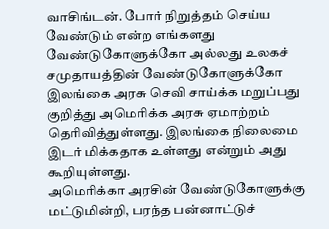வாசிங்டன். போர் நிறுத்தம் செய்ய வேண்டும் என்ற எங்களது வேண்டுகோளுக்கோ அல்லது உலகச் சமுதாயத்தின் வேண்டுகோளுக்கோ இலங்கை அரசு செவி சாய்க்க மறுப்பது குறித்து அமெரிக்க அரசு ஏமாற்றம் தெரிவித்துள்ளது. இலங்கை நிலைமை இடர் மிக்கதாக உள்ளது என்றும் அது கூறியுள்ளது.
அமெரிக்கா அரசின் வேண்டுகோளுக்கு மட்டுமின்றி, பரந்த பன்னாட்டுச்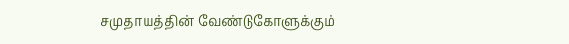சமுதாயத்தின் வேண்டுகோளுக்கும்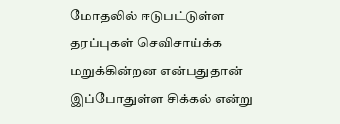மோதலில் ஈடுபட்டுள்ள தரப்புகள் செவிசாய்க்க மறுக்கின்றன என்பதுதான் இப்போதுள்ள சிக்கல் என்று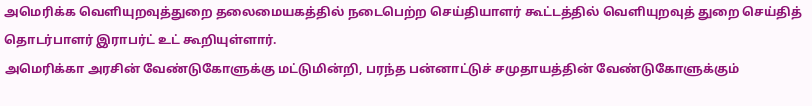அமெரிக்க வெளியுறவுத்துறை தலைமையகத்தில் நடைபெற்ற செய்தியாளர் கூட்டத்தில் வெளியுறவுத் துறை செய்தித் தொடர்பாளர் இராபர்ட் உட் கூறியுள்ளார்.
அமெரிக்கா அரசின் வேண்டுகோளுக்கு மட்டுமின்றி, பரந்த பன்னாட்டுச் சமுதாயத்தின் வேண்டுகோளுக்கும்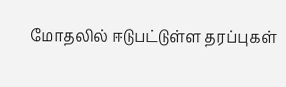மோதலில் ஈடுபட்டுள்ள தரப்புகள்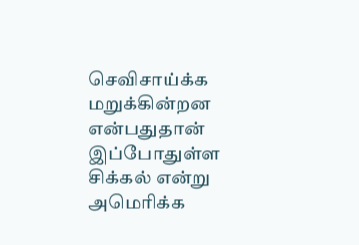செவிசாய்க்க மறுக்கின்றன என்பதுதான் இப்போதுள்ள சிக்கல் என்று அமெரிக்க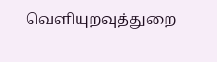வெளியுறவுத்துறை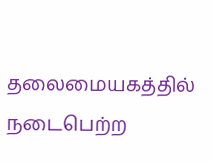தலைமையகத்தில் நடைபெற்ற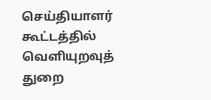செய்தியாளர் கூட்டத்தில் வெளியுறவுத் துறை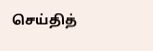செய்தித்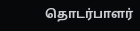தொடர்பாளர்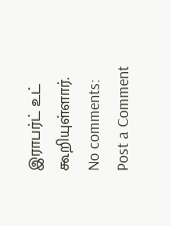இராபர்ட் உட் கூறியுள்ளார்.
No comments:
Post a Comment